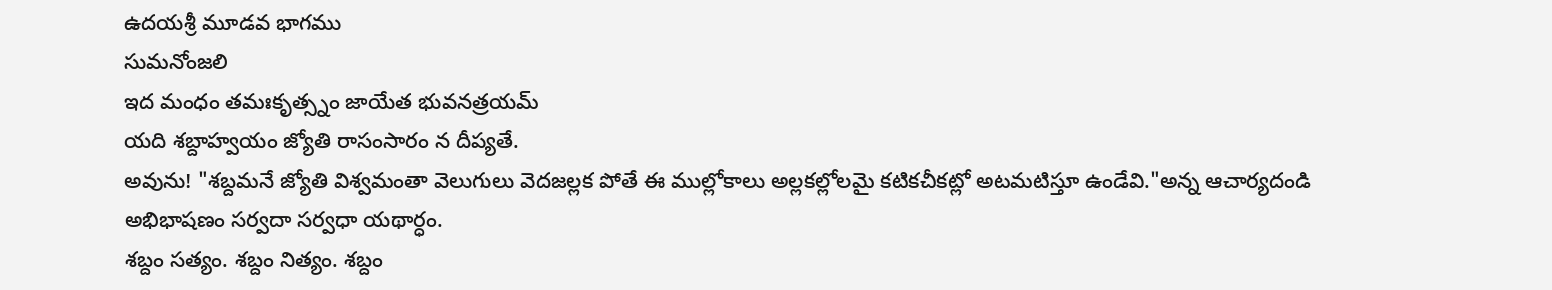ఉదయశ్రీ మూడవ భాగము
సుమనోంజలి
ఇద మంధం తమఃకృత్స్నం జాయేత భువనత్రయమ్
యది శబ్దాహ్వయం జ్యోతి రాసంసారం న దీప్యతే.
అవును! "శబ్దమనే జ్యోతి విశ్వమంతా వెలుగులు వెదజల్లక పోతే ఈ ముల్లోకాలు అల్లకల్లోలమై కటికచీకట్లో అటమటిస్తూ ఉండేవి."అన్న ఆచార్యదండి అభిభాషణం సర్వదా సర్వధా యథార్ధం.
శబ్దం సత్యం. శబ్దం నిత్యం. శబ్దం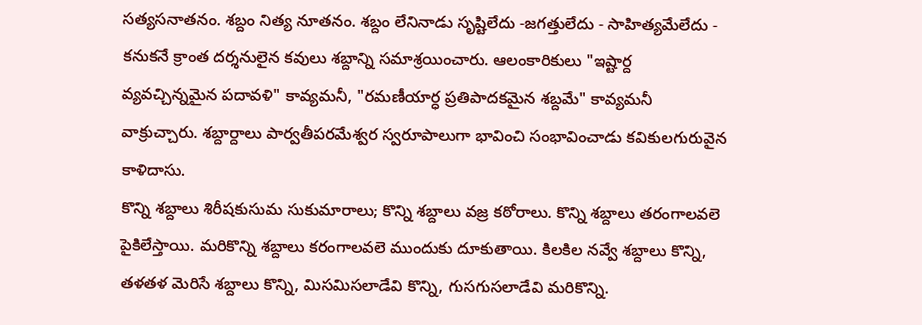సత్యసనాతనం. శబ్దం నిత్య నూతనం. శబ్దం లేనినాడు సృష్టిలేదు -జగత్తులేదు - సాహిత్యమేలేదు - కనుకనే క్రాంత దర్శనులైన కవులు శబ్దాన్ని సమాశ్రయించారు. ఆలంకారికులు "ఇష్టార్ద వ్యవచ్చిన్నమైన పదావళి" కావ్యమనీ, "రమణీయార్ధ ప్రతిపాదకమైన శబ్దమే" కావ్యమనీ వాక్రుచ్చారు. శబ్దార్దాలు పార్వతీపరమేశ్వర స్వరూపాలుగా భావించి సంభావించాడు కవికులగురువైన కాళిదాసు.
కొన్ని శబ్దాలు శిరీషకుసుమ సుకుమారాలు; కొన్ని శబ్దాలు వజ్ర కఠోరాలు. కొన్ని శబ్దాలు తరంగాలవలె పైకిలేస్తాయి. మరికొన్ని శబ్దాలు కరంగాలవలె ముందుకు దూకుతాయి. కిలకిల నవ్వే శబ్దాలు కొన్ని, తళతళ మెరిసే శబ్దాలు కొన్ని, మిసమిసలాడేవి కొన్ని, గుసగుసలాడేవి మరికొన్ని.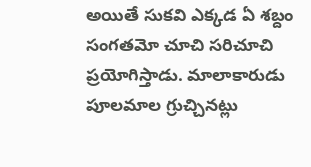అయితే సుకవి ఎక్కడ ఏ శబ్దం సంగతమో చూచి సరిచూచి ప్రయోగిస్తాడు. మాలాకారుడు పూలమాల గ్రుచ్చినట్లు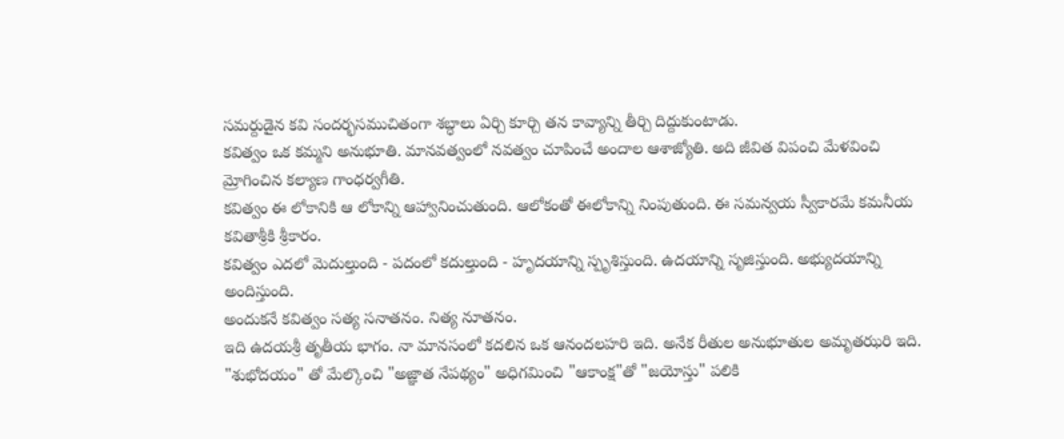సమర్దుడైన కవి సందర్భసముచితంగా శబ్ధాలు ఏర్చి కూర్చి తన కావ్యాన్ని తీర్చి దిద్దుకుంటాడు.
కవిత్వం ఒక కమ్మని అనుభూతి. మానవత్వంలో నవత్వం చూపించే అందాల ఆశాజ్యోతి. అది జీవిత విపంచి మేళవించి మ్రోగించిన కల్యాణ గాంధర్వగీతి.
కవిత్వం ఈ లోకానికి ఆ లోకాన్ని ఆహ్వానించుతుంది. ఆలోకంతో ఈలోకాన్ని నింపుతుంది. ఈ సమన్వయ స్వీకారమే కమనీయ కవితాశ్రీకి శ్రీకారం.
కవిత్వం ఎదలో మెదుల్తుంది - పదంలో కదుల్తుంది - హృదయాన్ని స్పృశిస్తుంది. ఉదయాన్ని సృజిస్తుంది. అభ్యుదయాన్ని అందిస్తుంది.
అందుకనే కవిత్వం సత్య సనాతనం. నిత్య నూతనం.
ఇది ఉదయశ్రీ తృతీయ భాగం. నా మానసంలో కదలిన ఒక ఆనందలహరి ఇది. అనేక రీతుల అనుభూతుల అమృతఝరి ఇది.
"శుభోదయం" తో మేల్కొంచి "అజ్ఞాత నేపథ్యం" అధిగమించి "ఆకాంక్ష"తో "జయోస్తు" పలికి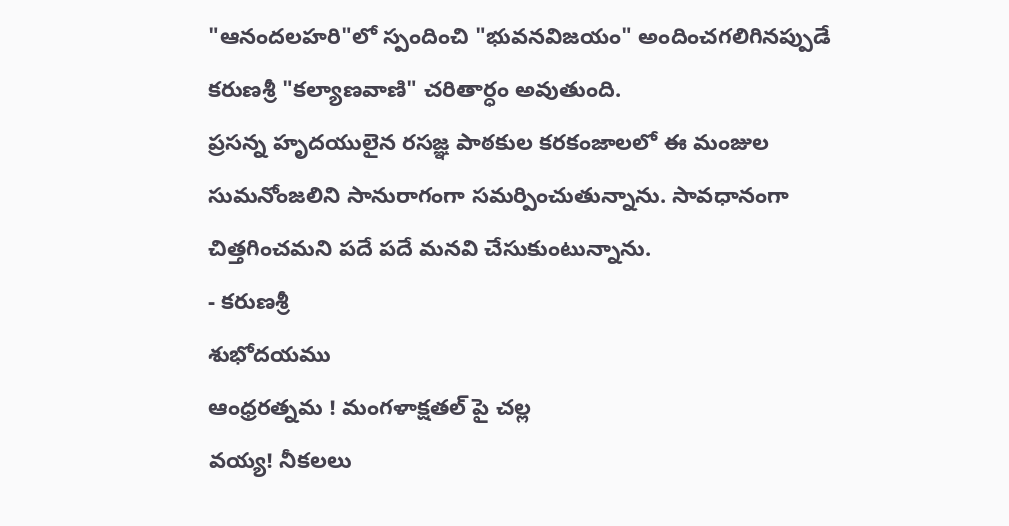"ఆనందలహరి"లో స్పందించి "భువనవిజయం" అందించగలిగినప్పుడే కరుణశ్రీ "కల్యాణవాణి" చరితార్ధం అవుతుంది.
ప్రసన్న హృదయులైన రసజ్ఞ పాఠకుల కరకంజాలలో ఈ మంజుల సుమనోంజలిని సానురాగంగా సమర్పించుతున్నాను. సావధానంగా చిత్తగించమని పదే పదే మనవి చేసుకుంటున్నాను.
- కరుణశ్రీ
శుభోదయము
ఆంధ్రరత్నమ ! మంగళాక్షతల్ పై చల్ల
వయ్య! నీకలలు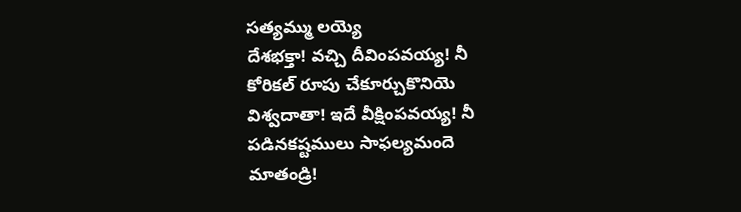సత్యమ్ము లయ్యె
దేశభక్తా! వచ్చి దీవింపవయ్య! నీ
కోరికల్ రూపు చేకూర్చుకొనియె
విశ్వదాతా! ఇదే వీక్షింపవయ్య! నీ
పడినకష్టములు సాఫల్యమందె
మాతండ్రి!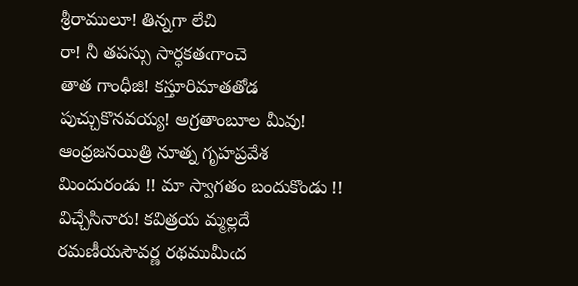శ్రీరాములూ! తిన్నగా లేచి
రా! నీ తపస్సు సార్ధకతఁగాంచె
తాత గాంధీజి! కస్తూరిమాతతోడ
పుచ్చుకొనవయ్య! అగ్రతాంబూల మీవు!
ఆంధ్రజనయిత్రి నూత్న గృహప్రవేశ
మిందురండు !! మా స్వాగతం బందుకొండు !!
విచ్చేసినారు! కవిత్రయ మ్మల్లదే
రమణీయసౌవర్ణ రథముమీఁద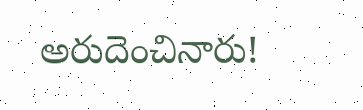అరుదెంచినారు!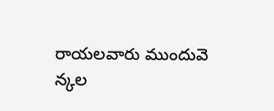రాయలవారు ముందువె
న్కల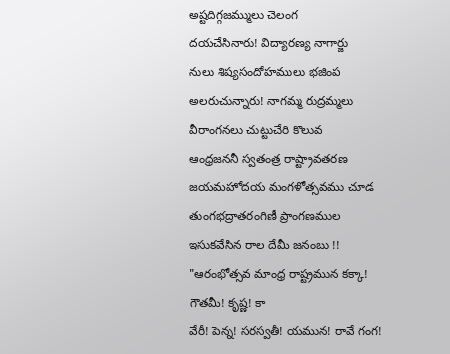అష్టదిగ్గజమ్ములు చెలంగ
దయచేసినారు! విద్యారణ్య నాగార్జు
నులు శిష్యసందోహములు భజింప
అలరుచున్నారు! నాగమ్మ రుద్రమ్మలు
వీరాంగనలు చుట్టుచేరి కొలువ
ఆంధ్రజననీ స్వతంత్ర రాష్ట్రావతరణ
జయమహోదయ మంగళోత్సవము చూడ
తుంగభద్రాతరంగిణీ ప్రాంగణముల
ఇసుకవేసిన రాల దేమీ జనంబు !!
"ఆరంభోత్సవ మాంధ్ర రాష్ట్రమున కక్కా! గౌతమీ! కృష్ణ! కా
వేరీ! పెన్న! సరస్వతీ! యమున! రావే గంగ!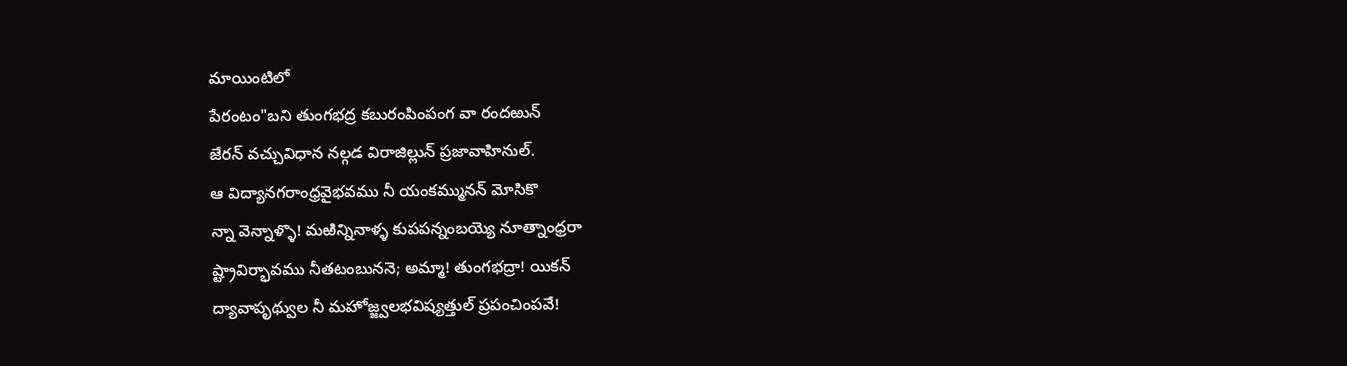మాయింటిలో
పేరంటం"బని తుంగభద్ర కబురంపింపంగ వా రందఱున్
జేరన్ వచ్చువిధాన నల్గడ విరాజిల్లున్ ప్రజావాహినుల్.
ఆ విద్యానగరాంధ్రవైభవము నీ యంకమ్మునన్ మోసికొ
న్నా వెన్నాళ్ళొ! మఱిన్నినాళ్ళ కుపపన్నంబయ్యె నూత్నాంధ్రరా
ష్ట్రావిర్భావము నీతటంబుననె; అమ్మా! తుంగభద్రా! యికన్
ద్యావాపృథ్వుల నీ మహోజ్జ్వలభవిష్యత్తుల్ ప్రపంచింపవే!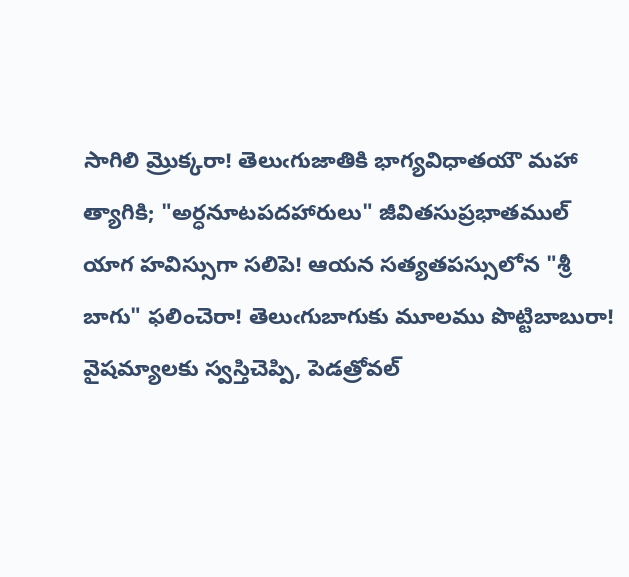సాగిలి మ్రొక్కరా! తెలుఁగుజాతికి భాగ్యవిధాతయౌ మహా
త్యాగికి; "అర్ధనూటపదహారులు" జీవితసుప్రభాతముల్
యాగ హవిస్సుగా సలిపె! ఆయన సత్యతపస్సులోన "శ్రీ
బాగు" ఫలించెరా! తెలుఁగుబాగుకు మూలము పొట్టిబాబురా!
వైషమ్యాలకు స్వస్తిచెప్పి, పెడత్రోవల్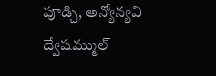పూడ్చి, అన్యోన్యవి
ద్వేషమ్ముల్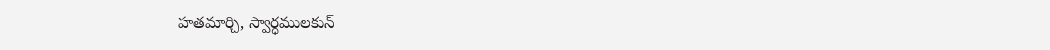హతమార్చి, స్వార్ధములకున్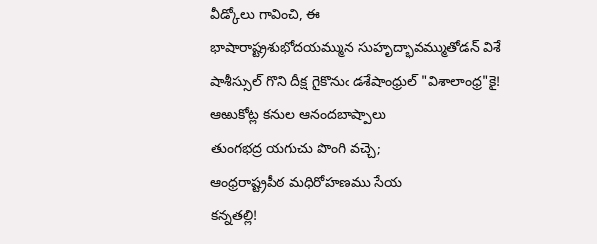వీడ్కోలు గావించి, ఈ
భాషారాష్ట్రశుభోదయమ్మున సుహృద్భావమ్ముతోడన్ విశే
షాశీస్సుల్ గొని దీక్ష గైకొనుఁ డశేషాంధ్రుల్ "విశాలాంధ్ర"కై!
ఆఱుకోట్ల కనుల ఆనందబాష్పాలు
తుంగభద్ర యగుచు పొంగి వచ్చె;
ఆంధ్రరాష్ట్రపీఠ మధిరోహణము సేయ
కన్నతల్లి!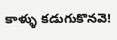కాళ్ళు కడుగుకొనవె!